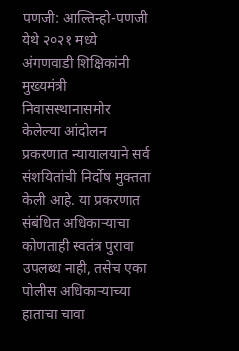पणजी: आल्तिन्हो-पणजी येथे २०२१ मध्ये अंगणवाडी शिक्षिकांनी मुख्यमंत्री निवासस्थानासमोर केलेल्या आंदोलन प्रकरणात न्यायालयाने सर्व संशयितांची निर्दोष मुक्तता केली आहे. या प्रकरणात संबंधित अधिकाऱ्याचा कोणताही स्वतंत्र पुरावा उपलब्ध नाही, तसेच एका पोलीस अधिकाऱ्याच्या हाताचा चावा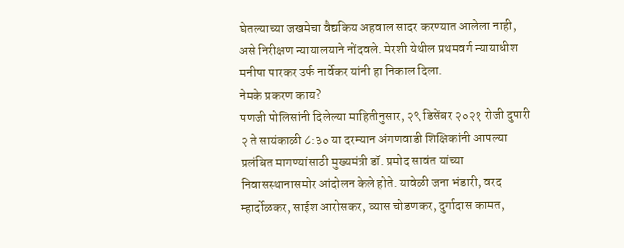घेतल्याच्या जखमेचा वैद्यकिय अहवाल सादर करण्यात आलेला नाही, असे निरीक्षण न्यायालयाने नोंदवले. मेरशी येथील प्रथमवर्ग न्यायाधीश मनीषा पारकर उर्फ नार्वेकर यांनी हा निकाल दिला.
नेमके प्रकरण काय?
पणजी पोलिसांनी दिलेल्या माहितीनुसार, २९ डिसेंबर २०२१ रोजी दुपारी २ ते सायंकाळी ८:३० या दरम्यान अंगणवाडी शिक्षिकांनी आपल्या प्रलंबित मागण्यांसाठी मुख्यमंत्री डॉ. प्रमोद सावंत यांच्या निवासस्थानासमोर आंदोलन केले होते. यावेळी जना भंडारी, वरद म्हार्दोळकर, साईश आरोसकर, व्यास चोडणकर, दुर्गादास कामत,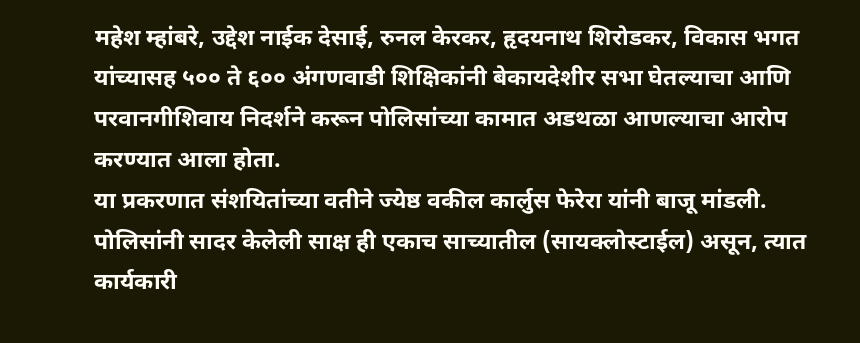महेश म्हांबरे, उद्देश नाईक देसाई, रुनल केरकर, हृदयनाथ शिरोडकर, विकास भगत यांच्यासह ५०० ते ६०० अंगणवाडी शिक्षिकांनी बेकायदेशीर सभा घेतल्याचा आणि परवानगीशिवाय निदर्शने करून पोलिसांच्या कामात अडथळा आणल्याचा आरोप करण्यात आला होता.
या प्रकरणात संशयितांच्या वतीने ज्येष्ठ वकील कार्लुस फेरेरा यांनी बाजू मांडली. पोलिसांनी सादर केलेली साक्ष ही एकाच साच्यातील (सायक्लोस्टाईल) असून, त्यात कार्यकारी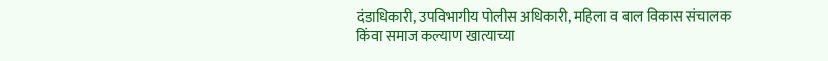दंडाधिकारी, उपविभागीय पोलीस अधिकारी, महिला व बाल विकास संचालक किंवा समाज कल्याण खात्याच्या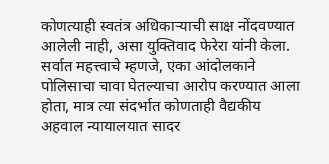कोणत्याही स्वतंत्र अधिकाऱ्याची साक्ष नोंदवण्यात आलेली नाही, असा युक्तिवाद फेरेरा यांनी केला.
सर्वात महत्त्वाचे म्हणजे, एका आंदोलकाने पोलिसाचा चावा घेतल्याचा आरोप करण्यात आला होता, मात्र त्या संदर्भात कोणताही वैद्यकीय अहवाल न्यायालयात सादर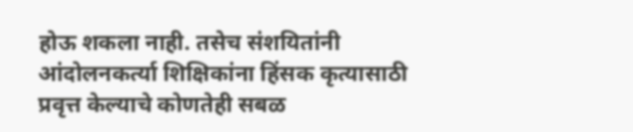होऊ शकला नाही. तसेच संशयितांनी आंदोलनकर्त्या शिक्षिकांना हिंसक कृत्यासाठी प्रवृत्त केल्याचे कोणतेही सबळ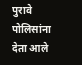पुरावे पोलिसांना देता आले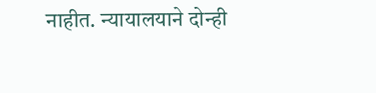नाहीत. न्यायालयाने दोन्ही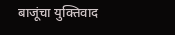बाजूंचा युक्तिवाद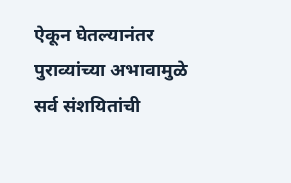ऐकून घेतल्यानंतर पुराव्यांच्या अभावामुळे सर्व संशयितांची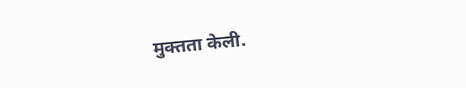मुक्तता केली.